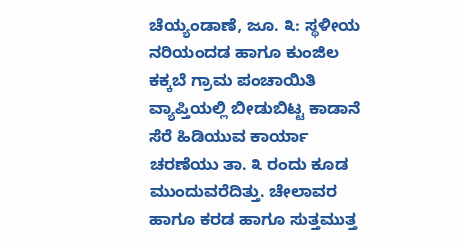ಚೆಯ್ಯಂಡಾಣೆ, ಜೂ. ೩: ಸ್ಥಳೀಯ ನರಿಯಂದಡ ಹಾಗೂ ಕುಂಜಿಲ ಕಕ್ಕಬೆ ಗ್ರಾಮ ಪಂಚಾಯಿತಿ ವ್ಯಾಪ್ತಿಯಲ್ಲಿ ಬೀಡುಬಿಟ್ಟ ಕಾಡಾನೆ ಸೆರೆ ಹಿಡಿಯುವ ಕಾರ್ಯಾ ಚರಣೆಯು ತಾ. ೩ ರಂದು ಕೂಡ ಮುಂದುವರೆದಿತ್ತು. ಚೇಲಾವರ ಹಾಗೂ ಕರಡ ಹಾಗೂ ಸುತ್ತಮುತ್ತ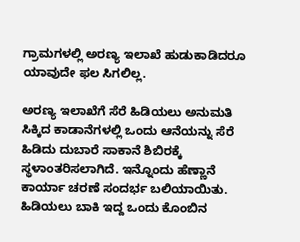ಗ್ರಾಮಗಳಲ್ಲಿ ಅರಣ್ಯ ಇಲಾಖೆ ಹುಡುಕಾಡಿದರೂ ಯಾವುದೇ ಫಲ ಸಿಗಲಿಲ್ಲ.

ಅರಣ್ಯ ಇಲಾಖೆಗೆ ಸೆರೆ ಹಿಡಿಯಲು ಅನುಮತಿ ಸಿಕ್ಕಿದ ಕಾಡಾನೆಗಳಲ್ಲಿ ಒಂದು ಆನೆಯನ್ನು ಸೆರೆ ಹಿಡಿದು ದುಬಾರೆ ಸಾಕಾನೆ ಶಿಬಿರಕ್ಕೆ ಸ್ಥಳಾಂತರಿಸಲಾಗಿದೆ. ಇನ್ನೊಂದು ಹೆಣ್ಣಾನೆ ಕಾರ್ಯಾ ಚರಣೆ ಸಂದರ್ಭ ಬಲಿಯಾಯಿತು. ಹಿಡಿಯಲು ಬಾಕಿ ಇದ್ದ ಒಂದು ಕೊಂಬಿನ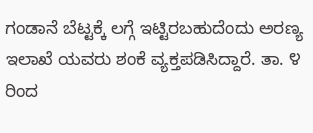ಗಂಡಾನೆ ಬೆಟ್ಟಕ್ಕೆ ಲಗ್ಗೆ ಇಟ್ಟಿರಬಹುದೆಂದು ಅರಣ್ಯ ಇಲಾಖೆ ಯವರು ಶಂಕೆ ವ್ಯಕ್ತಪಡಿಸಿದ್ದಾರೆ. ತಾ. ೪ ರಿಂದ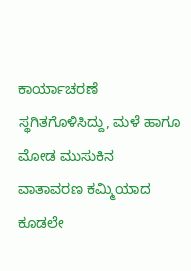ಕಾರ್ಯಾಚರಣೆ ಸ್ಥಗಿತಗೊಳಿಸಿದ್ದು, ಮಳೆ ಹಾಗೂ ಮೋಡ ಮುಸುಕಿನ ವಾತಾವರಣ ಕಮ್ಮಿಯಾದ ಕೂಡಲೇ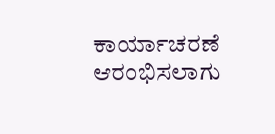ಕಾರ್ಯಾಚರಣೆ ಆರಂಭಿಸಲಾಗು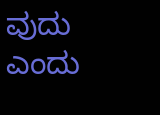ವುದು ಎಂದು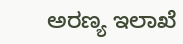ಅರಣ್ಯ ಇಲಾಖೆ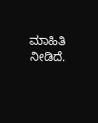ಮಾಹಿತಿ ನೀಡಿದೆ.